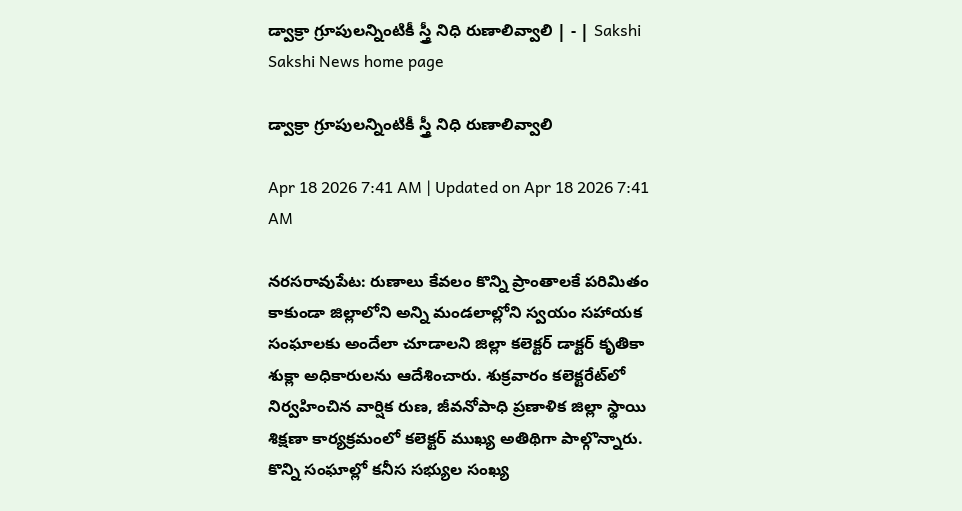డ్వాక్రా గ్రూపులన్నింటికీ స్త్రీ నిధి రుణాలివ్వాలి | - | Sakshi
Sakshi News home page

డ్వాక్రా గ్రూపులన్నింటికీ స్త్రీ నిధి రుణాలివ్వాలి

Apr 18 2026 7:41 AM | Updated on Apr 18 2026 7:41 AM

నరసరావుపేట: రుణాలు కేవలం కొన్ని ప్రాంతాలకే పరిమితం కాకుండా జిల్లాలోని అన్ని మండలాల్లోని స్వయం సహాయక సంఘాలకు అందేలా చూడాలని జిల్లా కలెక్టర్‌ డాక్టర్‌ కృతికా శుక్లా అధికారులను ఆదేశించారు. శుక్రవారం కలెక్టరేట్‌లో నిర్వహించిన వార్షిక రుణ, జీవనోపాధి ప్రణాళిక జిల్లా స్థాయి శిక్షణా కార్యక్రమంలో కలెక్టర్‌ ముఖ్య అతిథిగా పాల్గొన్నారు. కొన్ని సంఘాల్లో కనీస సభ్యుల సంఖ్య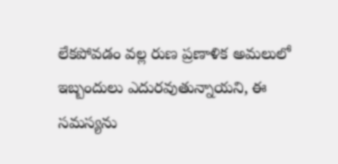లేకపోవడం వల్ల రుణ ప్రణాళిక అమలులో ఇబ్బందులు ఎదురవుతున్నాయని, ఈ సమస్యను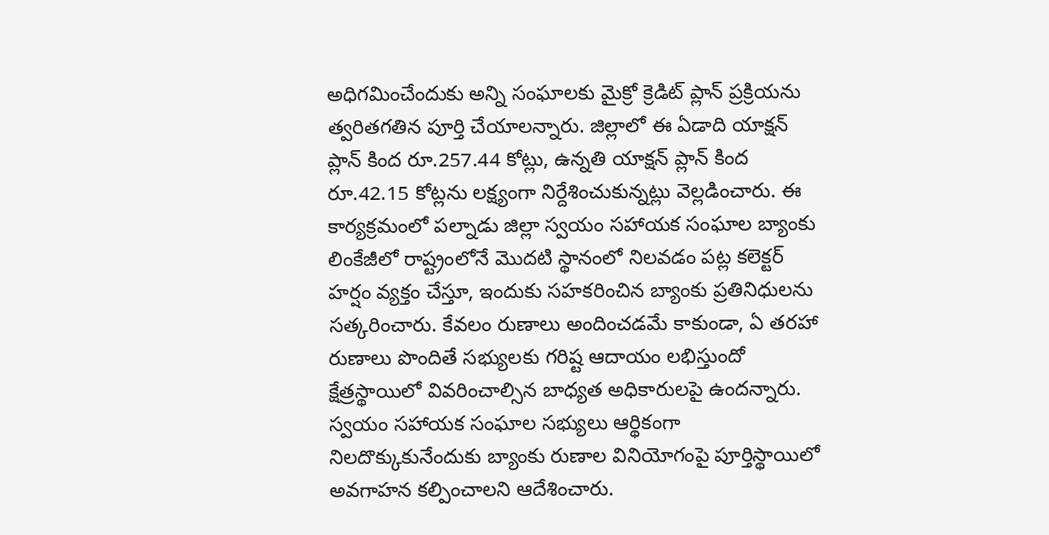అధిగమించేందుకు అన్ని సంఘాలకు మైక్రో క్రెడిట్‌ ప్లాన్‌ ప్రక్రియను త్వరితగతిన పూర్తి చేయాలన్నారు. జిల్లాలో ఈ ఏడాది యాక్షన్‌ ప్లాన్‌ కింద రూ.257.44 కోట్లు, ఉన్నతి యాక్షన్‌ ప్లాన్‌ కింద రూ.42.15 కోట్లను లక్ష్యంగా నిర్దేశించుకున్నట్లు వెల్లడించారు. ఈ కార్యక్రమంలో పల్నాడు జిల్లా స్వయం సహాయక సంఘాల బ్యాంకు లింకేజీలో రాష్ట్రంలోనే మొదటి స్థానంలో నిలవడం పట్ల కలెక్టర్‌ హర్షం వ్యక్తం చేస్తూ, ఇందుకు సహకరించిన బ్యాంకు ప్రతినిధులను సత్కరించారు. కేవలం రుణాలు అందించడమే కాకుండా, ఏ తరహా రుణాలు పొందితే సభ్యులకు గరిష్ట ఆదాయం లభిస్తుందో క్షేత్రస్థాయిలో వివరించాల్సిన బాధ్యత అధికారులపై ఉందన్నారు. స్వయం సహాయక సంఘాల సభ్యులు ఆర్థికంగా నిలదొక్కుకునేందుకు బ్యాంకు రుణాల వినియోగంపై పూర్తిస్థాయిలో అవగాహన కల్పించాలని ఆదేశించారు.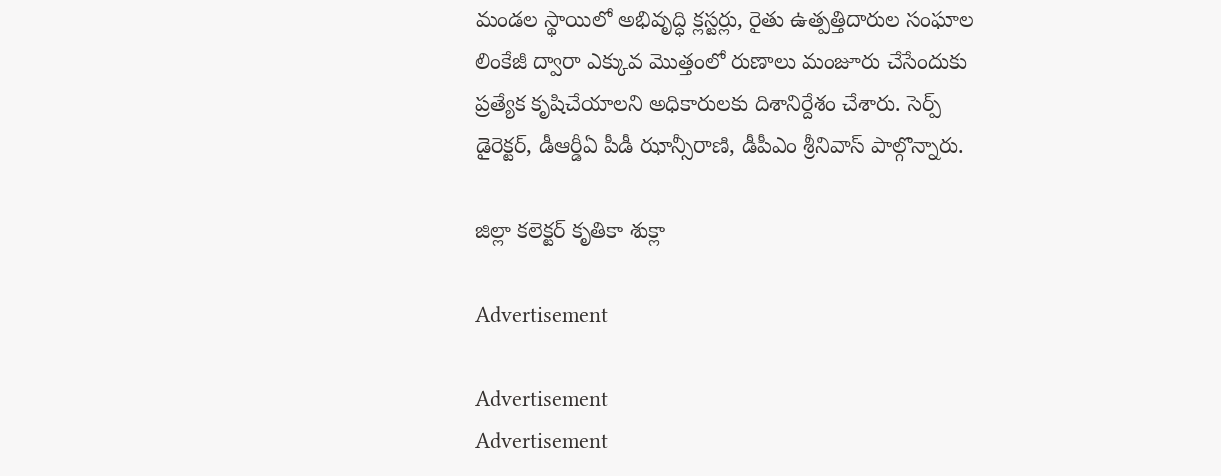మండల స్థాయిలో అభివృద్ధి క్లస్టర్లు, రైతు ఉత్పత్తిదారుల సంఘాల లింకేజీ ద్వారా ఎక్కువ మొత్తంలో రుణాలు మంజూరు చేసేందుకు ప్రత్యేక కృషిచేయాలని అధికారులకు దిశానిర్దేశం చేశారు. సెర్ప్‌ డైరెక్టర్‌, డీఆర్డీఏ పీడీ ఝాన్సీరాణి, డీపీఎం శ్రీనివాస్‌ పాల్గొన్నారు.

జిల్లా కలెక్టర్‌ కృతికా శుక్లా

Advertisement

Advertisement
Advertisement